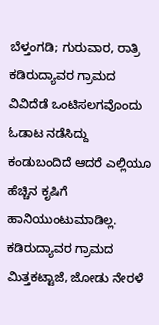ಬೆಳ್ತಂಗಡಿ; ಗುರುವಾರ, ರಾತ್ರಿ ಕಡಿರುದ್ಯಾವರ ಗ್ರಾಮದ ವಿವಿದೆಡೆ ಒಂಟಿಸಲಗವೊಂದು ಓಡಾಟ ನಡೆಸಿದ್ದು ಕಂಡುಬಂದಿದೆ ಆದರೆ ಎಲ್ಲಿಯೂ ಹೆಚ್ಚಿನ ಕೃಷಿಗೆ ಹಾನಿಯುಂಟುಮಾಡಿಲ್ಲ. ಕಡಿರುದ್ಯಾವರ ಗ್ರಾಮದ ಮಿತ್ತಕಟ್ಟಾಜೆ, ಜೋಡು ನೇರಳೆ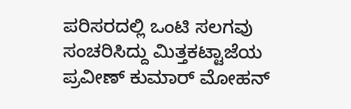ಪರಿಸರದಲ್ಲಿ ಒಂಟಿ ಸಲಗವು ಸಂಚರಿಸಿದ್ದು ಮಿತ್ತಕಟ್ಟಾಜೆಯ ಪ್ರವೀಣ್ ಕುಮಾರ್ ಮೋಹನ್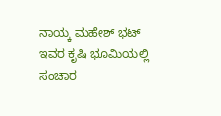ನಾಯ್ಕ ಮಹೇಶ್ ಭಟ್ ಇವರ ಕೃಷಿ ಭೂಮಿಯಲ್ಲಿ ಸಂಚಾರ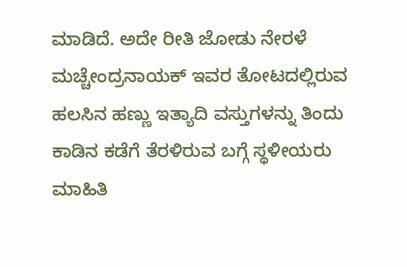ಮಾಡಿದೆ. ಅದೇ ರೀತಿ ಜೋಡು ನೇರಳೆ ಮಚ್ಚೇಂದ್ರನಾಯಕ್ ಇವರ ತೋಟದಲ್ಲಿರುವ ಹಲಸಿನ ಹಣ್ಣು ಇತ್ಯಾದಿ ವಸ್ತುಗಳನ್ನು ತಿಂದು ಕಾಡಿನ ಕಡೆಗೆ ತೆರಳಿರುವ ಬಗ್ಗೆ ಸ್ಥಳೀಯರು ಮಾಹಿತಿ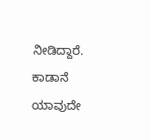ನೀಡಿದ್ದಾರೆ. ಕಾಡಾನೆ ಯಾವುದೇ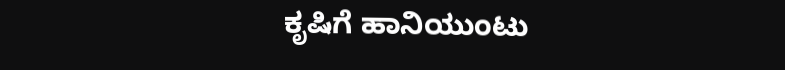ಕೃಷಿಗೆ ಹಾನಿಯುಂಟು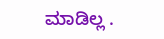ಮಾಡಿಲ್ಲ .